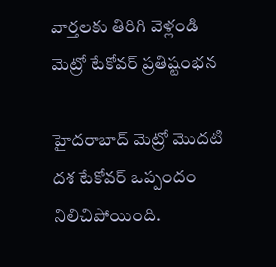వార్తలకు తిరిగి వెళ్లండి
మెట్రో టేకోవర్ ప్రతిష్టంభన

హైదరాబాద్ మెట్రో మొదటి దశ టేకోవర్ ఒప్పందం నిలిచిపోయింది.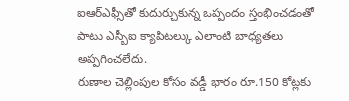ఐఆర్ఎఫ్సీతో కుదుర్చుకున్న ఒప్పందం స్తంభించడంతో పాటు ఎస్బీఐ క్యాపిటల్కు ఎలాంటి బాధ్యతలు అప్పగించలేదు.
రుణాల చెల్లింపుల కోసం వడ్డీ భారం రూ.150 కోట్లకు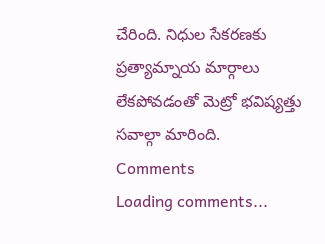చేరింది. నిధుల సేకరణకు ప్రత్యామ్నాయ మార్గాలు లేకపోవడంతో మెట్రో భవిష్యత్తు సవాల్గా మారింది.
Comments
Loading comments...